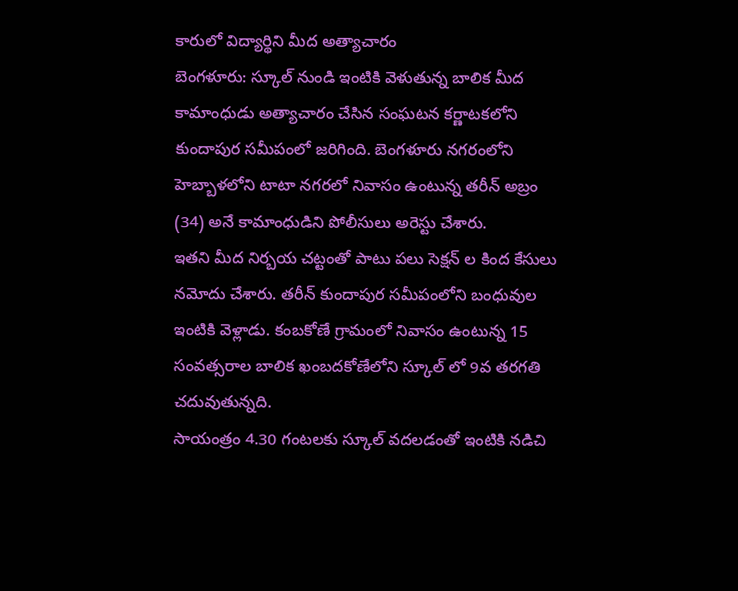కారులో విద్యార్థిని మీద అత్యాచారం
బెంగళూరు: స్కూల్ నుండి ఇంటికి వెళుతున్న బాలిక మీద కామాంధుడు అత్యాచారం చేసిన సంఘటన కర్ణాటకలోని కుందాపుర సమీపంలో జరిగింది. బెంగళూరు నగరంలోని హెబ్బాళలోని టాటా నగరలో నివాసం ఉంటున్న తరీన్ అబ్రం (34) అనే కామాంధుడిని పోలీసులు అరెస్టు చేశారు.
ఇతని మీద నిర్బయ చట్టంతో పాటు పలు సెక్షన్ ల కింద కేసులు నమోదు చేశారు. తరీన్ కుందాపుర సమీపంలోని బంధువుల ఇంటికి వెళ్లాడు. కంబకోణే గ్రామంలో నివాసం ఉంటున్న 15 సంవత్సరాల బాలిక ఖంబదకోణేలోని స్కూల్ లో 9వ తరగతి చదువుతున్నది.
సాయంత్రం 4.30 గంటలకు స్కూల్ వదలడంతో ఇంటికి నడిచి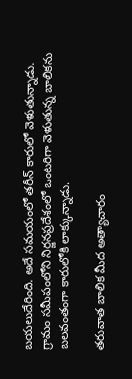బయలుదేరింది. అదే సమయంలో తరీన్ కారులో వెళుతున్నాడు. గ్రామం సమీపంలోని నిర్జనప్రదేశంలో ఒంటరిగా వెళుతున్న బాలికను బలవంతంగా కారులోకి లాక్కున్నాడు.

తరువాత బాలిక మీద అత్యాచారం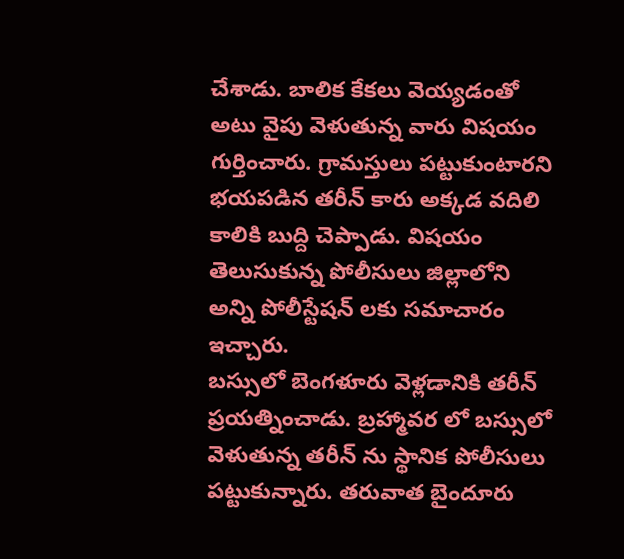చేశాడు. బాలిక కేకలు వెయ్యడంతో అటు వైపు వెళుతున్న వారు విషయం గుర్తించారు. గ్రామస్తులు పట్టుకుంటారని భయపడిన తరీన్ కారు అక్కడ వదిలి కాలికి బుద్ది చెప్పాడు. విషయం తెలుసుకున్న పోలీసులు జిల్లాలోని అన్ని పోలీస్టేషన్ లకు సమాచారం ఇచ్చారు.
బస్సులో బెంగళూరు వెళ్లడానికి తరీన్ ప్రయత్నించాడు. బ్రహ్మావర లో బస్సులో వెళుతున్న తరీన్ ను స్థానిక పోలీసులు పట్టుకున్నారు. తరువాత బైందూరు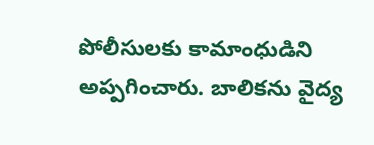పోలీసులకు కామాంధుడిని అప్పగించారు. బాలికను వైద్య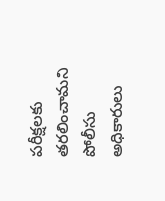పరీక్షలకు తరలించామని పోలీసు అధికారులు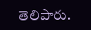తెలిపారు.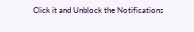Click it and Unblock the Notifications